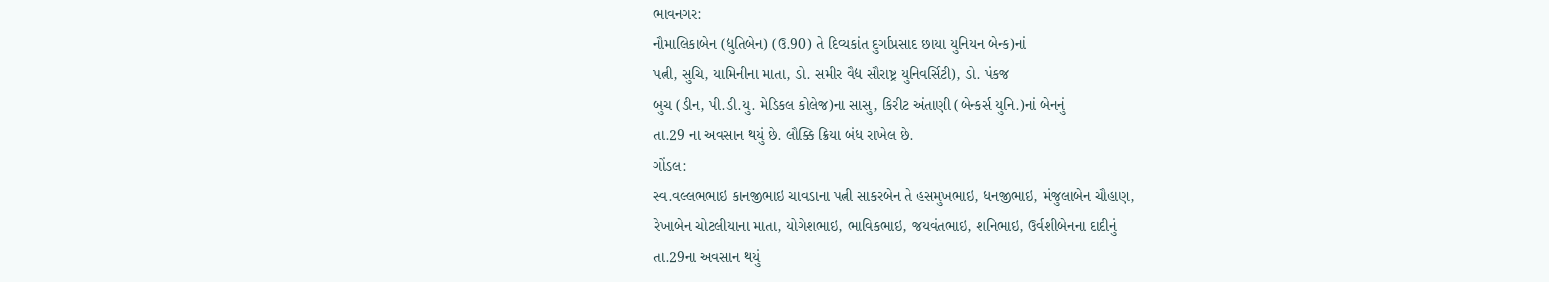ભાવનગર:
નૌમાલિકાબેન (દ્યુતિબેન) (ઉ.90) તે દિવ્યકાંત દુર્ગાપ્રસાદ છાયા યુનિયન બેન્ક)નાં
પત્ની, સુચિ, યામિનીના માતા, ડો. સમીર વૈદ્ય સૌરાષ્ટ્ર યુનિવર્સિટી), ડો. પંકજ
બુચ (ડીન, પી.ડી.યુ. મેડિકલ કોલેજ)ના સાસુ, કિરીટ અંતાણી (બેન્કર્સ યુનિ.)નાં બેનનું
તા.29 ના અવસાન થયું છે. લૌક્કિ ક્રિયા બંધ રાખેલ છે.
ગોંડલ:
સ્વ.વલ્લભભાઇ કાનજીભાઇ ચાવડાના પત્ની સાકરબેન તે હસમુખભાઇ, ધનજીભાઇ, મંજુલાબેન ચૌહાણ,
રેખાબેન ચોટલીયાના માતા, યોગેશભાઇ, ભાવિકભાઇ, જયવંતભાઇ, શનિભાઇ, ઉર્વશીબેનના દાદીનું
તા.29ના અવસાન થયું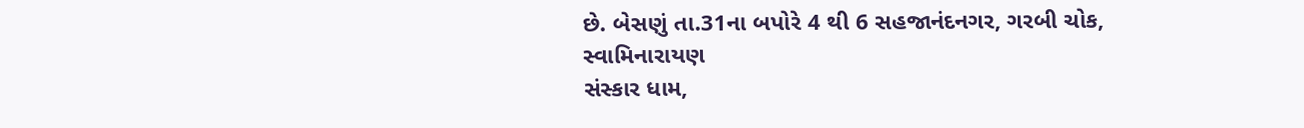છે. બેસણું તા.31ના બપોરે 4 થી 6 સહજાનંદનગર, ગરબી ચોક, સ્વામિનારાયણ
સંસ્કાર ધામ,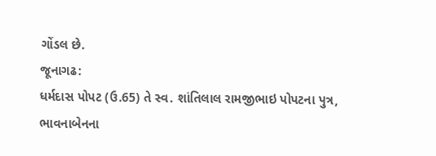ગોંડલ છે.
જૂનાગઢ:
ધર્મદાસ પોપટ (ઉ.65) તે સ્વ. શાંતિલાલ રામજીભાઇ પોપટના પુત્ર, ભાવનાબેનના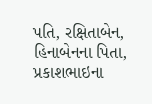પતિ, રક્ષિતાબેન,
હિનાબેનના પિતા, પ્રકાશભાઇના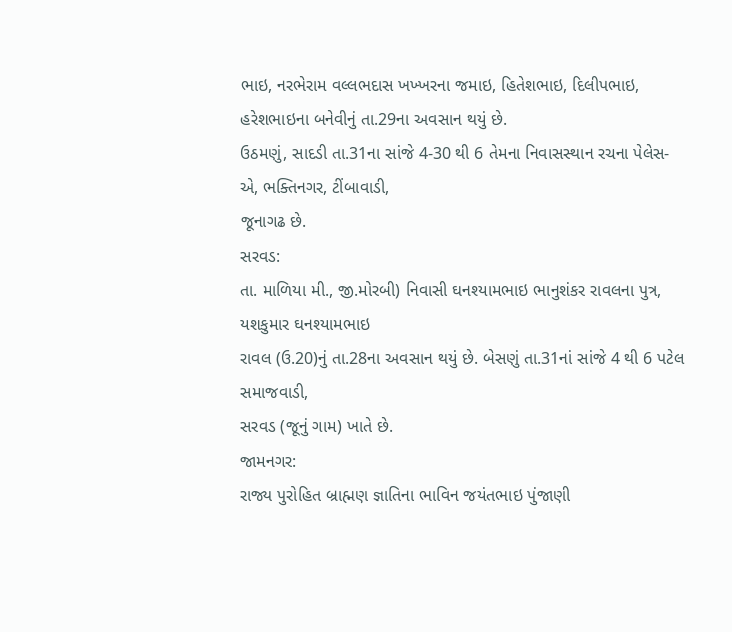ભાઇ, નરભેરામ વલ્લભદાસ ખખ્ખરના જમાઇ, હિતેશભાઇ, દિલીપભાઇ,
હરેશભાઇના બનેવીનું તા.29ના અવસાન થયું છે.
ઉઠમણું, સાદડી તા.31ના સાંજે 4-30 થી 6 તેમના નિવાસસ્થાન રચના પેલેસ-એ, ભક્તિનગર, ટીંબાવાડી,
જૂનાગઢ છે.
સરવડ:
તા. માળિયા મી., જી.મોરબી) નિવાસી ઘનશ્યામભાઇ ભાનુશંકર રાવલના પુત્ર, યશકુમાર ઘનશ્યામભાઇ
રાવલ (ઉ.20)નું તા.28ના અવસાન થયું છે. બેસણું તા.31નાં સાંજે 4 થી 6 પટેલ સમાજવાડી,
સરવડ (જૂનું ગામ) ખાતે છે.
જામનગર:
રાજ્ય પુરોહિત બ્રાહ્મણ જ્ઞાતિના ભાવિન જયંતભાઇ પુંજાણી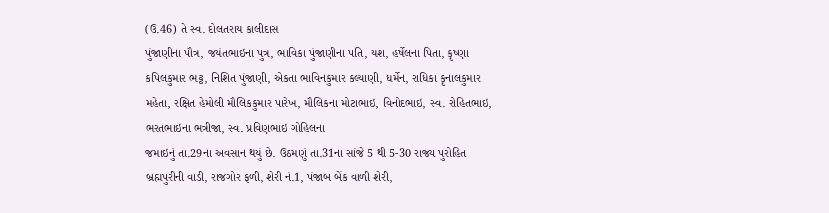(ઉ.46) તે સ્વ. દોલતરાય કાલીદાસ
પુંજાણીના પૌત્ર, જયંતભાઇના પુત્ર, ભાવિકા પુંજાણીના પતિ, યશ, હર્ષેલના પિતા, કૃષ્ણા
કપિલકુમાર ભટ્ટ, નિશિત પુંજાણી, એકતા ભાવિનકુમાર કલ્યાણી, ધર્મેન, રાધિકા કૃનાલકુમાર
મહેતા, રક્ષિત હેમોલી મૌલિકકુમાર પારેખ, મૌલિકના મોટાભાઇ, વિનોદભાઇ, સ્વ. રોહિતભાઇ,
ભરતભાઇના ભત્રીજા, સ્વ. પ્રવિણભાઇ ગોહિલના
જમાઇનું તા.29ના અવસાન થયું છે. ઉઠમણું તા.31ના સાંજે 5 થી 5-30 રાજ્ય પુરોહિત
બ્રહ્મપુરીની વાડી, રાજગોર ફળી, શેરી નં.1, પંજાબ બેંક વાળી શેરી,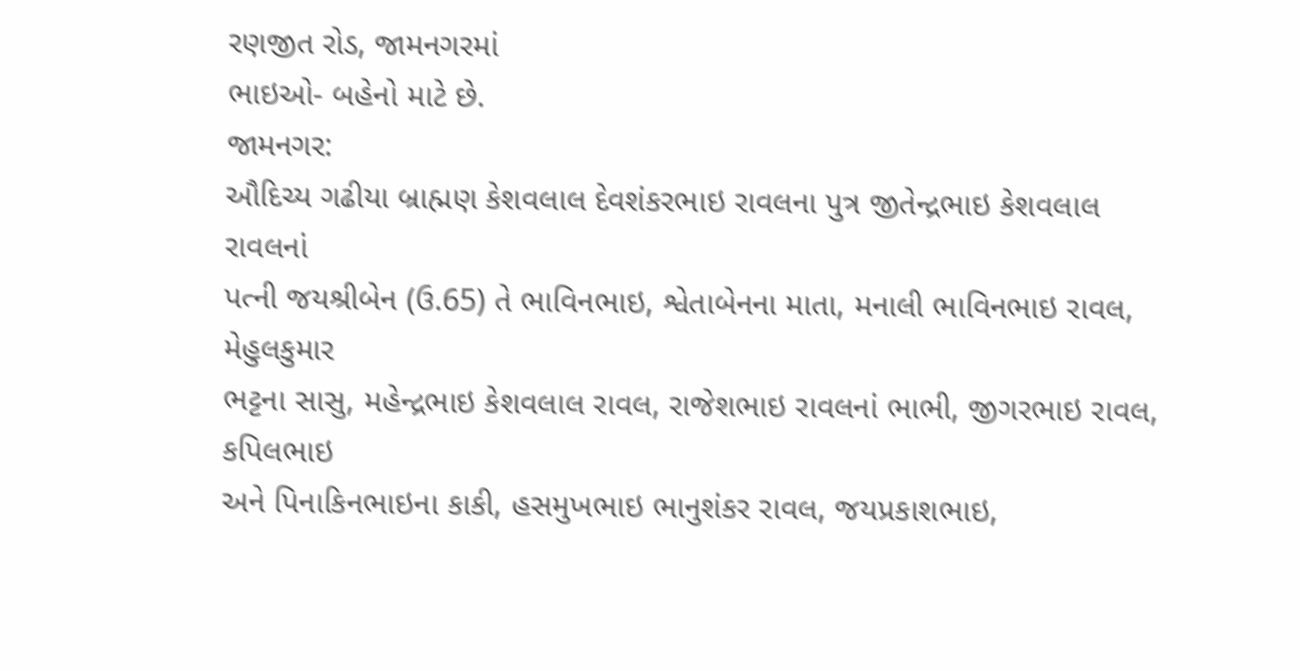રણજીત રોડ, જામનગરમાં
ભાઇઓ- બહેનો માટે છે.
જામનગર:
ઔદિચ્ય ગઢીયા બ્રાહ્મણ કેશવલાલ દેવશંકરભાઇ રાવલના પુત્ર જીતેન્દ્રભાઇ કેશવલાલ રાવલનાં
પત્ની જયશ્રીબેન (ઉ.65) તે ભાવિનભાઇ, શ્વેતાબેનના માતા, મનાલી ભાવિનભાઇ રાવલ, મેહુલકુમાર
ભટ્ટના સાસુ, મહેન્દ્રભાઇ કેશવલાલ રાવલ, રાજેશભાઇ રાવલનાં ભાભી, જીગરભાઇ રાવલ, કપિલભાઇ
અને પિનાકિનભાઇના કાકી, હસમુખભાઇ ભાનુશંકર રાવલ, જયપ્રકાશભાઇ,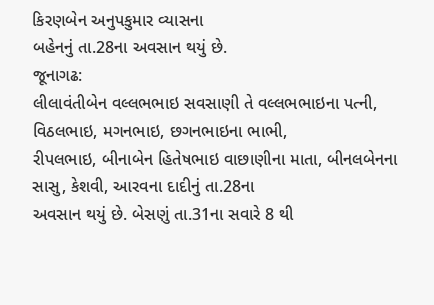કિરણબેન અનુપકુમાર વ્યાસના
બહેનનું તા.28ના અવસાન થયું છે.
જૂનાગઢ:
લીલાવંતીબેન વલ્લભભાઇ સવસાણી તે વલ્લભભાઇના પત્ની, વિઠલભાઇ, મગનભાઇ, છગનભાઇના ભાભી,
રીપલભાઇ, બીનાબેન હિતેષભાઇ વાછાણીના માતા, બીનલબેનના સાસુ, કેશવી, આરવના દાદીનું તા.28ના
અવસાન થયું છે. બેસણું તા.31ના સવારે 8 થી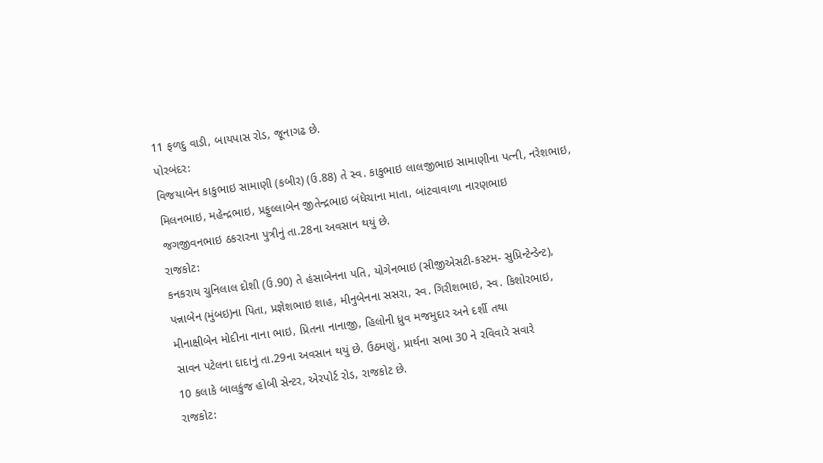11 ફળદુ વાડી, બાયપાસ રોડ, જૂનાગઢ છે.
પોરબંદર:
વિજયાબેન કાકુભાઇ સામાણી (કબીર) (ઉ.88) તે સ્વ. કાકુભાઇ લાલજીભાઇ સામાણીના પત્ની, નરેશભાઇ,
મિલનભાઇ, મહેન્દ્રભાઇ, પ્રફુલ્લાબેન જીતેન્દ્રભાઇ બંધેચાના માતા, બાંટવાવાળા નારણભાઇ
જગજીવનભાઇ ઠકરારના પુત્રીનું તા.28ના અવસાન થયું છે.
રાજકોટ:
કનકરાય ચુનિલાલ દોશી (ઉ.90) તે હંસાબેનના પતિ, યોગેનભાઇ (સીજીએસટી-કસ્ટમ- સુપ્રિન્ટેન્ડેન્ટ),
પન્નાબેન (મુંબઇ)ના પિતા, પ્રજ્ઞેશભાઇ શાહ, મીનુબેનના સસરા, સ્વ. ગિરીશભાઇ, સ્વ. કિશોરભાઇ,
મીનાક્ષીબેન મોદીના નાના ભાઇ, પ્રિતના નાનાજી, હિલોની ધ્રુવ મજમુદાર અને દર્શી તથા
સાવન પટેલના દાદાનું તા.29ના અવસાન થયું છે. ઉઠમણું, પ્રાર્થના સભા 30 ને રવિવારે સવારે
10 કલાકે બાલકુંજ હોબી સેન્ટર, એરપોર્ટ રોડ, રાજકોટ છે.
રાજકોટ: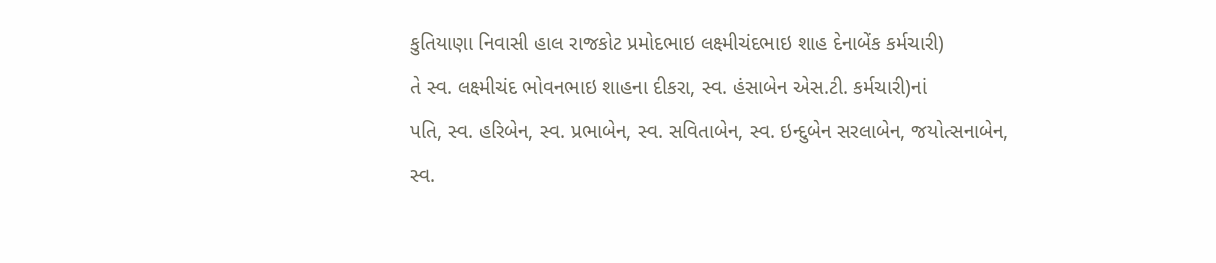કુતિયાણા નિવાસી હાલ રાજકોટ પ્રમોદભાઇ લક્ષ્મીચંદભાઇ શાહ દેનાબેંક કર્મચારી)
તે સ્વ. લક્ષ્મીચંદ ભોવનભાઇ શાહના દીકરા, સ્વ. હંસાબેન એસ.ટી. કર્મચારી)નાં
પતિ, સ્વ. હરિબેન, સ્વ. પ્રભાબેન, સ્વ. સવિતાબેન, સ્વ. ઇન્દુબેન સરલાબેન, જયોત્સનાબેન,
સ્વ.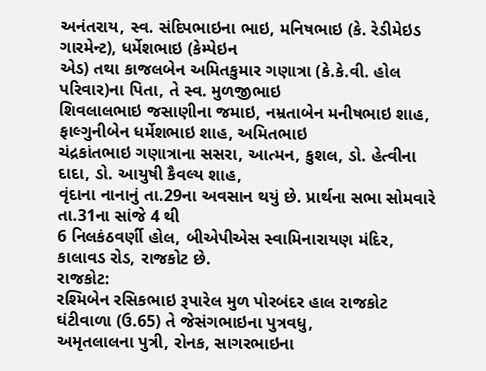અનંતરાય, સ્વ. સંદિપભાઇના ભાઇ, મનિષભાઇ (કે. રેડીમેઇડ ગારમેન્ટ), ધર્મેશભાઇ (કેમ્પેઇન
એડ) તથા કાજલબેન અમિતકુમાર ગણાત્રા (કે.કે.વી. હોલ પરિવાર)ના પિતા, તે સ્વ. મુળજીભાઇ
શિવલાલભાઇ જસાણીના જમાઇ, નમ્રતાબેન મનીષભાઇ શાહ, ફાલ્ગુનીબેન ધર્મેશભાઇ શાહ, અમિતભાઇ
ચંદ્રકાંતભાઇ ગણાત્રાના સસરા, આત્મન, કુશલ, ડો. હેત્વીના દાદા, ડો. આયુષી કૈવલ્ય શાહ,
વૃંદાના નાનાનું તા.29ના અવસાન થયું છે. પ્રાર્થના સભા સોમવારે તા.31ના સાંજે 4 થી
6 નિલકંઠવર્ણી હોલ, બીએપીએસ સ્વામિનારાયણ મંદિર, કાલાવડ રોડ, રાજકોટ છે.
રાજકોટ:
રશ્મિબેન રસિકભાઇ રૂપારેલ મુળ પોરબંદર હાલ રાજકોટ ઘંટીવાળા (ઉ.65) તે જેસંગભાઇના પુત્રવધુ,
અમૃતલાલના પુત્રી, રોનક, સાગરભાઇના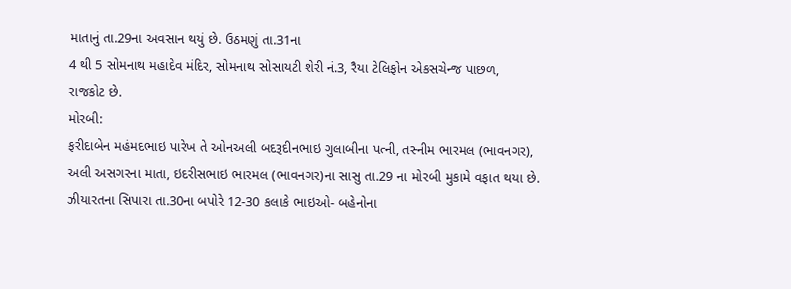માતાનું તા.29ના અવસાન થયું છે. ઉઠમણું તા.31ના
4 થી 5 સોમનાથ મહાદેવ મંદિર, સોમનાથ સોસાયટી શેરી નં.3, રૈયા ટેલિફોન એકસચેન્જ પાછળ,
રાજકોટ છે.
મોરબી:
ફરીદાબેન મહંમદભાઇ પારેખ તે ઓનઅલી બદરૂદીનભાઇ ગુલાબીના પત્ની, તસ્નીમ ભારમલ (ભાવનગર),
અલી અસગરના માતા, ઇદરીસભાઇ ભારમલ (ભાવનગર)ના સાસુ તા.29 ના મોરબી મુકામે વફાત થયા છે.
ઝીયારતના સિપારા તા.30ના બપોરે 12-30 કલાકે ભાઇઓ- બહેનોના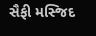સૈફી મસ્જિદ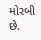મોરબી છે.